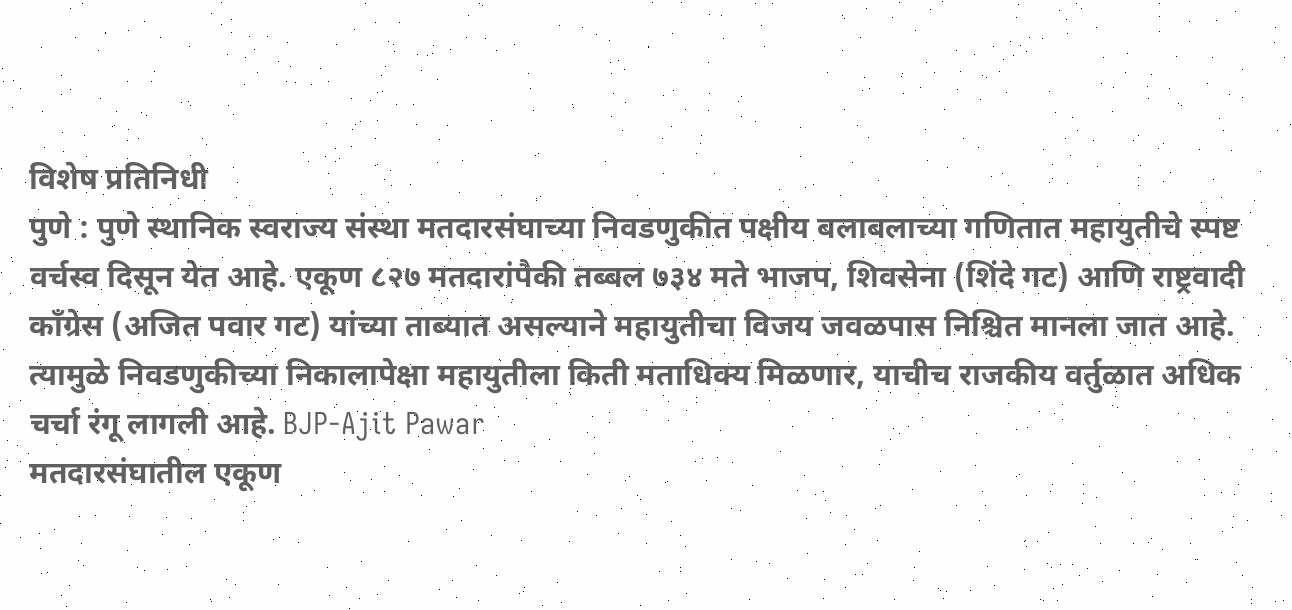विशेष प्रतिनिधी
पुणे : पुणे स्थानिक स्वराज्य संस्था मतदारसंघाच्या निवडणुकीत पक्षीय बलाबलाच्या गणितात महायुतीचे स्पष्ट वर्चस्व दिसून येत आहे. एकूण ८२७ मतदारांपैकी तब्बल ७३४ मते भाजप, शिवसेना (शिंदे गट) आणि राष्ट्रवादी काँग्रेस (अजित पवार गट) यांच्या ताब्यात असल्याने महायुतीचा विजय जवळपास निश्चित मानला जात आहे. त्यामुळे निवडणुकीच्या निकालापेक्षा महायुतीला किती मताधिक्य मिळणार, याचीच राजकीय वर्तुळात अधिक चर्चा रंगू लागली आहे. BJP-Ajit Pawar
मतदारसंघातील एकूण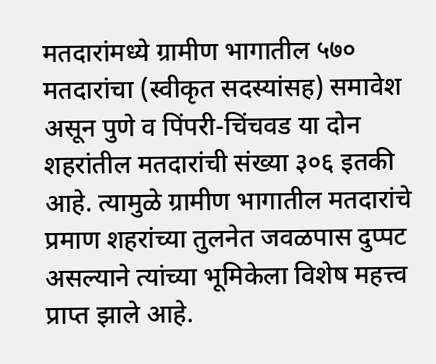मतदारांमध्ये ग्रामीण भागातील ५७० मतदारांचा (स्वीकृत सदस्यांसह) समावेश असून पुणे व पिंपरी-चिंचवड या दोन शहरांतील मतदारांची संख्या ३०६ इतकी आहे. त्यामुळे ग्रामीण भागातील मतदारांचे प्रमाण शहरांच्या तुलनेत जवळपास दुप्पट असल्याने त्यांच्या भूमिकेला विशेष महत्त्व प्राप्त झाले आहे.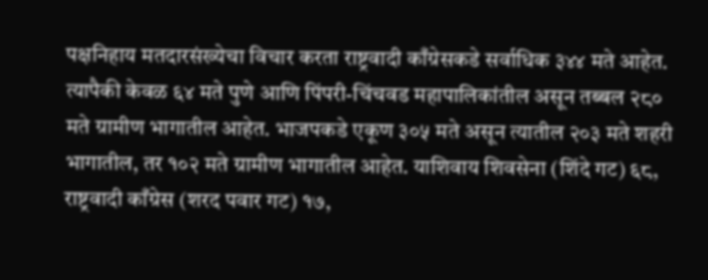पक्षनिहाय मतदारसंख्येचा विचार करता राष्ट्रवादी काँग्रेसकडे सर्वाधिक ३४४ मते आहेत. त्यापैकी केवळ ६४ मते पुणे आणि पिंपरी-चिंचवड महापालिकांतील असून तब्बल २८० मते ग्रामीण भागातील आहेत. भाजपकडे एकूण ३०५ मते असून त्यातील २०३ मते शहरी भागातील, तर १०२ मते ग्रामीण भागातील आहेत. याशिवाय शिवसेना (शिंदे गट) ६८, राष्ट्रवादी काँग्रेस (शरद पवार गट) १७,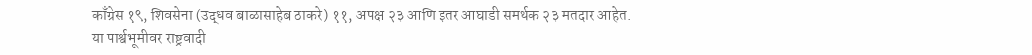काँग्रेस १९, शिवसेना (उद्धव बाळासाहेब ठाकरे) ११, अपक्ष २३ आणि इतर आघाडी समर्थक २३ मतदार आहेत.
या पार्श्वभूमीवर राष्ट्रवादी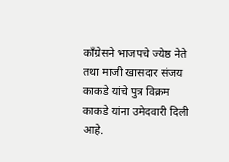काँग्रेसने भाजपचे ज्येष्ठ नेते तथा माजी खासदार संजय काकडे यांचे पुत्र विक्रम काकडे यांना उमेदवारी दिली आहे.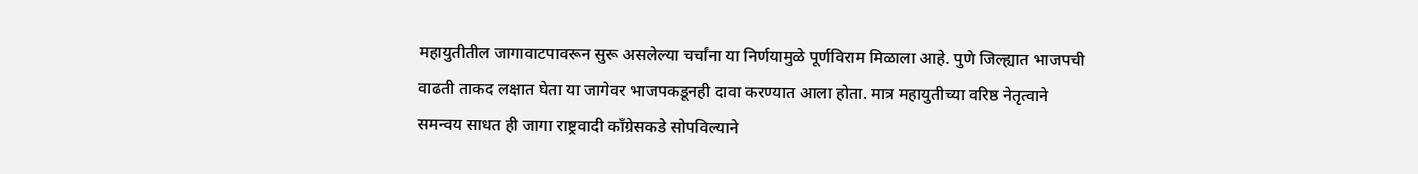महायुतीतील जागावाटपावरून सुरू असलेल्या चर्चांना या निर्णयामुळे पूर्णविराम मिळाला आहे. पुणे जिल्ह्यात भाजपची वाढती ताकद लक्षात घेता या जागेवर भाजपकडूनही दावा करण्यात आला होता. मात्र महायुतीच्या वरिष्ठ नेतृत्वाने समन्वय साधत ही जागा राष्ट्रवादी काँग्रेसकडे सोपविल्याने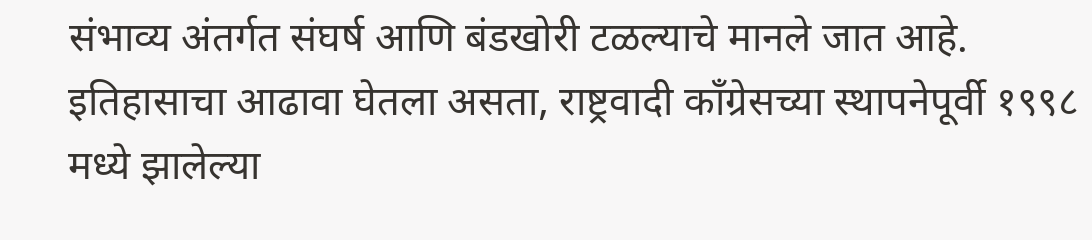संभाव्य अंतर्गत संघर्ष आणि बंडखोरी टळल्याचे मानले जात आहे.
इतिहासाचा आढावा घेतला असता, राष्ट्रवादी काँग्रेसच्या स्थापनेपूर्वी १९९८ मध्ये झालेल्या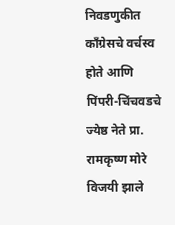निवडणुकीत काँग्रेसचे वर्चस्व होते आणि पिंपरी-चिंचवडचे ज्येष्ठ नेते प्रा. रामकृष्ण मोरे विजयी झाले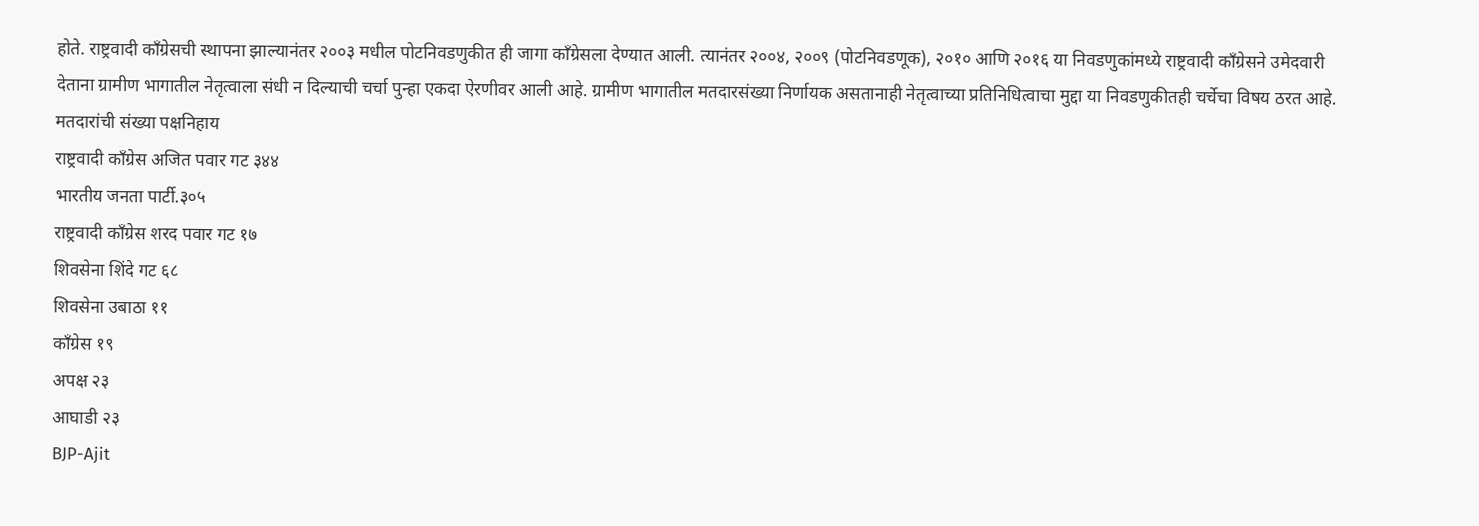होते. राष्ट्रवादी काँग्रेसची स्थापना झाल्यानंतर २००३ मधील पोटनिवडणुकीत ही जागा काँग्रेसला देण्यात आली. त्यानंतर २००४, २००९ (पोटनिवडणूक), २०१० आणि २०१६ या निवडणुकांमध्ये राष्ट्रवादी काँग्रेसने उमेदवारी देताना ग्रामीण भागातील नेतृत्वाला संधी न दिल्याची चर्चा पुन्हा एकदा ऐरणीवर आली आहे. ग्रामीण भागातील मतदारसंख्या निर्णायक असतानाही नेतृत्वाच्या प्रतिनिधित्वाचा मुद्दा या निवडणुकीतही चर्चेचा विषय ठरत आहे.
मतदारांची संख्या पक्षनिहाय
राष्ट्रवादी काँग्रेस अजित पवार गट ३४४
भारतीय जनता पार्टी.३०५
राष्ट्रवादी काँग्रेस शरद पवार गट १७
शिवसेना शिंदे गट ६८
शिवसेना उबाठा ११
काँग्रेस १९
अपक्ष २३
आघाडी २३
BJP-Ajit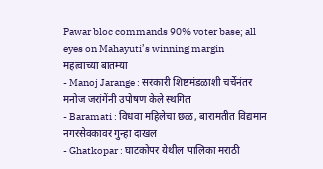Pawar bloc commands 90% voter base; all eyes on Mahayuti’s winning margin
महत्वाच्या बातम्या
- Manoj Jarange : सरकारी शिष्टमंडळाशी चर्चेनंतर मनोज जरांगेंनी उपोषण केले स्थगित
- Baramati : विधवा महिलेचा छळ, बारामतीत विद्यमान नगरसेवकावर गुन्हा दाखल
- Ghatkopar : घाटकोपर येथील पालिका मराठी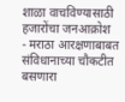शाळा वाचविण्यासाठी हजारोंचा जनआक्रोश
- मराठा आरक्षणाबाबत संविधानाच्या चौकटीत बसणारा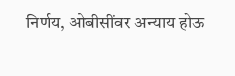निर्णय, ओबीसींवर अन्याय होऊ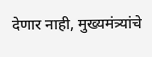देणार नाही, मुख्यमंत्र्यांचे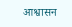आश्वासन